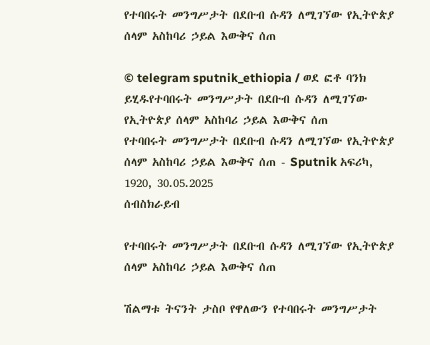የተባበሩት መንግሥታት በደቡብ ሱዳን ለሚገኘው የኢትዮጵያ ሰላም አስከባሪ ኃይል እውቅና ሰጠ

© telegram sputnik_ethiopia / ወደ ፎቶ ባንክ ይሂዱየተባበሩት መንግሥታት በደቡብ ሱዳን ለሚገኘው የኢትዮጵያ ሰላም አስከባሪ ኃይል እውቅና ሰጠ
የተባበሩት መንግሥታት በደቡብ ሱዳን ለሚገኘው የኢትዮጵያ ሰላም አስከባሪ ኃይል እውቅና ሰጠ - Sputnik አፍሪካ, 1920, 30.05.2025
ሰብስክራይብ

የተባበሩት መንግሥታት በደቡብ ሱዳን ለሚገኘው የኢትዮጵያ ሰላም አስከባሪ ኃይል እውቅና ሰጠ

ሽልማቱ ትናንት ታስቦ የዋለውን የተባበሩት መንግሥታት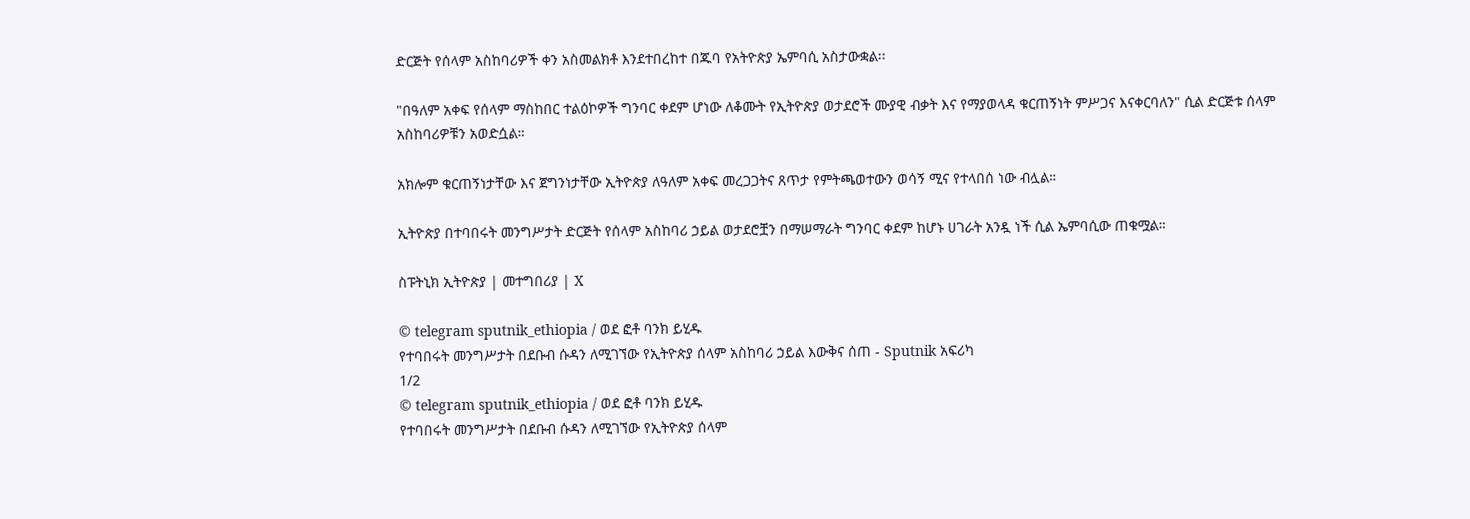ድርጅት የሰላም አስከባሪዎች ቀን አስመልክቶ እንደተበረከተ በጁባ የአትዮጵያ ኤምባሲ አስታውቋል፡፡

"በዓለም አቀፍ የሰላም ማስከበር ተልዕኮዎች ግንባር ቀደም ሆነው ለቆሙት የኢትዮጵያ ወታደሮች ሙያዊ ብቃት እና የማያወላዳ ቁርጠኝነት ምሥጋና እናቀርባለን" ሲል ድርጅቱ ሰላም አስከባሪዎቹን አወድሷል።

አክሎም ቁርጠኝነታቸው እና ጀግንነታቸው ኢትዮጵያ ለዓለም አቀፍ መረጋጋትና ጸጥታ የምትጫወተውን ወሳኝ ሚና የተላበሰ ነው ብሏል።

ኢትዮጵያ በተባበሩት መንግሥታት ድርጅት የሰላም አስከባሪ ኃይል ወታደሮቿን በማሠማራት ግንባር ቀደም ከሆኑ ሀገራት አንዷ ነች ሲል ኤምባሲው ጠቁሟል።

ስፑትኒክ ኢትዮጵያ | መተግበሪያ | X

© telegram sputnik_ethiopia / ወደ ፎቶ ባንክ ይሂዱ
የተባበሩት መንግሥታት በደቡብ ሱዳን ለሚገኘው የኢትዮጵያ ሰላም አስከባሪ ኃይል እውቅና ሰጠ - Sputnik አፍሪካ
1/2
© telegram sputnik_ethiopia / ወደ ፎቶ ባንክ ይሂዱ
የተባበሩት መንግሥታት በደቡብ ሱዳን ለሚገኘው የኢትዮጵያ ሰላም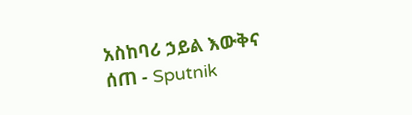አስከባሪ ኃይል እውቅና ሰጠ - Sputnik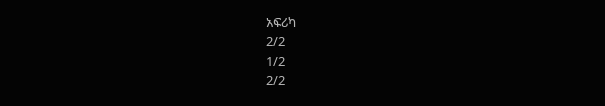አፍሪካ
2/2
1/2
2/2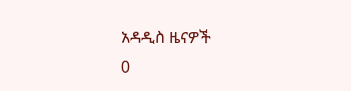አዳዲስ ዜናዎች
0